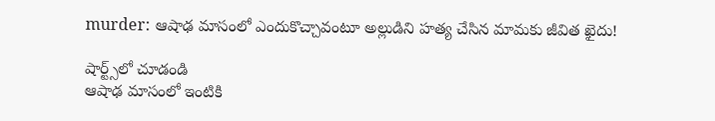murder: ఆషాఢ మాసంలో ఎందుకొచ్చావంటూ అల్లుడిని హత్య చేసిన మామకు జీవిత ఖైదు!

షార్ట్స్‌లో చూడండి
ఆషాఢ మాసంలో ఇంటికి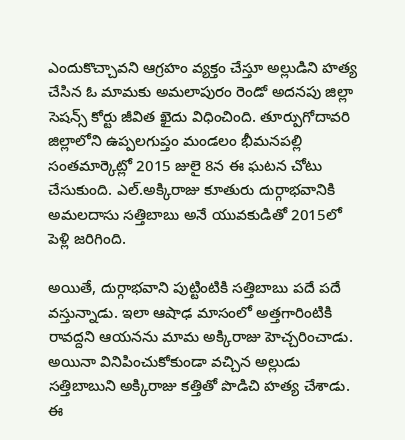ఎందుకొచ్చావని ఆగ్రహం వ్యక్తం చేస్తూ అల్లుడిని హత్య చేసిన ఓ మామకు అమలాపురం రెండో అదనపు జిల్లా సెషన్స్ కోర్టు జీవిత ఖైదు విధించింది. తూర్పుగోదావరి జిల్లాలోని ఉప్పలగుప్తం మండలం భీమనపల్లి సంతమార్కెట్లో 2015 జులై 8న ఈ ఘటన చోటు చేసుకుంది. ఎల్.అక్కిరాజు కూతురు దుర్గాభవానికి అమలదాసు సత్తిబాబు అనే యువకుడితో 2015లో పెళ్లి జరిగింది.

అయితే, దుర్గాభవాని పుట్టింటికి సత్తిబాబు పదే పదే వస్తున్నాడు. ఇలా ఆషాఢ మాసంలో అత్తగారింటికి రావద్దని ఆయనను మామ అక్కిరాజు హెచ్చరించాడు. అయినా వినిపించుకోకుండా వచ్చిన అల్లుడు సత్తిబాబుని అక్కిరాజు కత్తితో పొడిచి హత్య చేశాడు. ఈ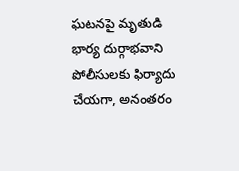ఘటనపై మృతుడి భార్య దుర్గాభవాని పోలీసులకు ఫిర్యాదు చేయగా, అనంతరం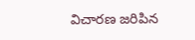విచారణ జరిపిన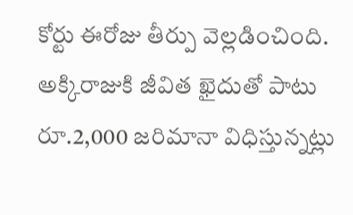కోర్టు ఈరోజు తీర్పు వెల్లడించింది. అక్కిరాజుకి జీవిత ఖైదుతో పాటు రూ.2,000 జరిమానా విధిస్తున్నట్లు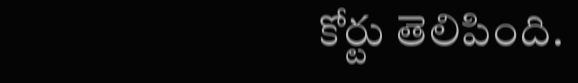కోర్టు తెలిపింది.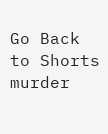Go Back to Shorts
murder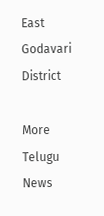East Godavari District

More Telugu News